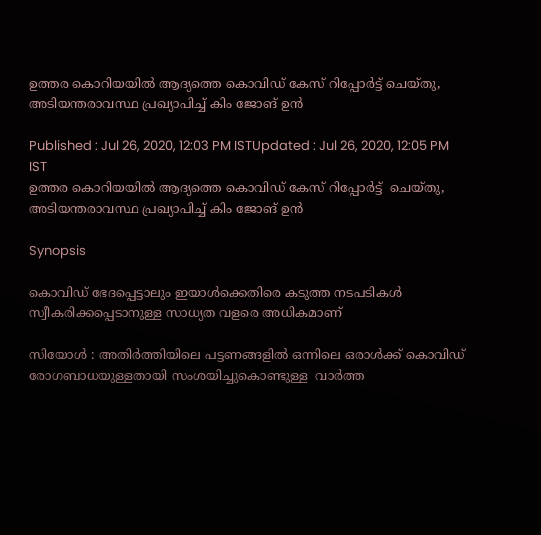ഉത്തര കൊറിയയിൽ ആദ്യത്തെ കൊവിഡ് കേസ് റിപ്പോർട്ട് ചെയ്തു, അടിയന്തരാവസ്ഥ പ്രഖ്യാപിച്ച് കിം ജോങ് ഉൻ

Published : Jul 26, 2020, 12:03 PM ISTUpdated : Jul 26, 2020, 12:05 PM IST
ഉത്തര കൊറിയയിൽ ആദ്യത്തെ കൊവിഡ് കേസ് റിപ്പോർട്ട്  ചെയ്തു, അടിയന്തരാവസ്ഥ പ്രഖ്യാപിച്ച് കിം ജോങ് ഉൻ

Synopsis

കൊവിഡ് ഭേദപ്പെട്ടാലും ഇയാൾക്കെതിരെ കടുത്ത നടപടികൾ സ്വീകരിക്കപ്പെടാനുള്ള സാധ്യത വളരെ അധികമാണ്

സിയോൾ : അതിർത്തിയിലെ പട്ടണങ്ങളിൽ ഒന്നിലെ ഒരാൾക്ക് കൊവിഡ് രോഗബാധയുള്ളതായി സംശയിച്ചുകൊണ്ടുള്ള  വാർത്ത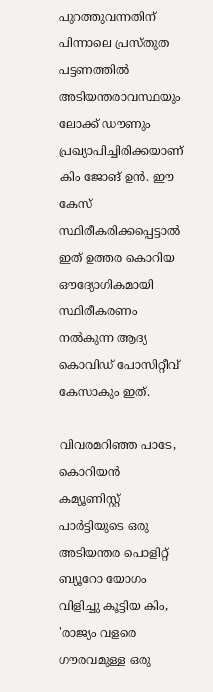പുറത്തുവന്നതിന് പിന്നാലെ പ്രസ്തുത പട്ടണത്തിൽ അടിയന്തരാവസ്ഥയും ലോക്ക് ഡൗണും പ്രഖ്യാപിച്ചിരിക്കയാണ് കിം ജോങ് ഉൻ. ഈ കേസ് സ്ഥിരീകരിക്കപ്പെട്ടാൽ ഇത് ഉത്തര കൊറിയ ഔദ്യോഗികമായി സ്ഥിരീകരണം നൽകുന്ന ആദ്യ കൊവിഡ് പോസിറ്റീവ് കേസാകും ഇത്.

വിവരമറിഞ്ഞ പാടേ, കൊറിയൻ കമ്യൂണിസ്റ്റ് പാർട്ടിയുടെ ഒരു അടിയന്തര പൊളിറ്റ് ബ്യൂറോ യോഗം വിളിച്ചു കൂട്ടിയ കിം, 'രാജ്യം വളരെ ഗൗരവമുള്ള ഒരു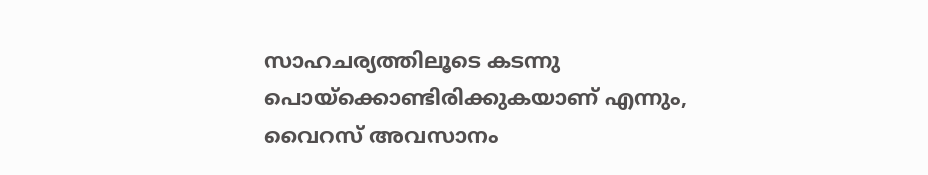സാഹചര്യത്തിലൂടെ കടന്നു പൊയ്ക്കൊണ്ടിരിക്കുകയാണ് എന്നും, വൈറസ് അവസാനം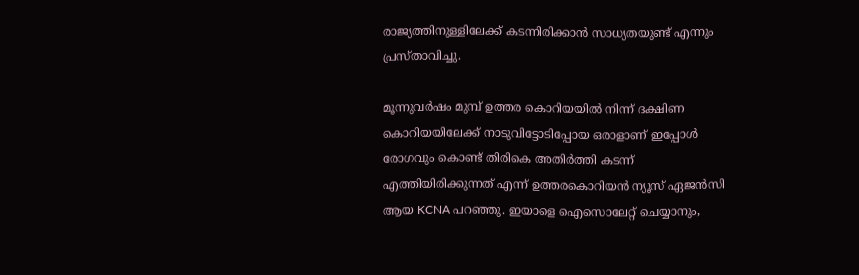രാജ്യത്തിനുള്ളിലേക്ക് കടന്നിരിക്കാൻ സാധ്യതയുണ്ട് എന്നും പ്രസ്താവിച്ചു.

മൂന്നുവർഷം മുമ്പ് ഉത്തര കൊറിയയിൽ നിന്ന് ദക്ഷിണ കൊറിയയിലേക്ക് നാടുവിട്ടോടിപ്പോയ ഒരാളാണ് ഇപ്പോൾ രോഗവും കൊണ്ട് തിരികെ അതിർത്തി കടന്ന് എത്തിയിരിക്കുന്നത് എന്ന് ഉത്തരകൊറിയൻ ന്യൂസ് ഏജൻസി ആയ KCNA പറഞ്ഞു. ഇയാളെ ഐസൊലേറ്റ് ചെയ്യാനും,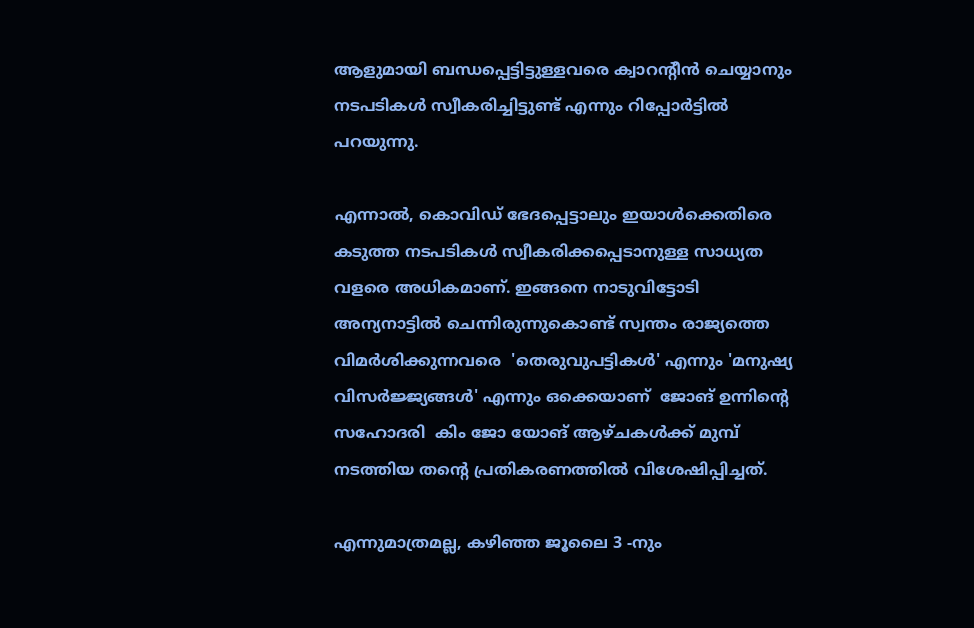ആളുമായി ബന്ധപ്പെട്ടിട്ടുള്ളവരെ ക്വാറന്റീൻ ചെയ്യാനും നടപടികൾ സ്വീകരിച്ചിട്ടുണ്ട് എന്നും റിപ്പോർട്ടിൽ പറയുന്നു.

എന്നാൽ, കൊവിഡ് ഭേദപ്പെട്ടാലും ഇയാൾക്കെതിരെ കടുത്ത നടപടികൾ സ്വീകരിക്കപ്പെടാനുള്ള സാധ്യത വളരെ അധികമാണ്. ഇങ്ങനെ നാടുവിട്ടോടി അന്യനാട്ടിൽ ചെന്നിരുന്നുകൊണ്ട് സ്വന്തം രാജ്യത്തെ വിമർശിക്കുന്നവരെ  'തെരുവുപട്ടികൾ' എന്നും 'മനുഷ്യ വിസർജ്ജ്യങ്ങൾ' എന്നും ഒക്കെയാണ്  ജോങ് ഉന്നിന്റെ സഹോദരി  കിം ജോ യോങ് ആഴ്ചകൾക്ക് മുമ്പ് നടത്തിയ തന്റെ പ്രതികരണത്തിൽ വിശേഷിപ്പിച്ചത്.

എന്നുമാത്രമല്ല, കഴിഞ്ഞ ജൂലൈ 3 -നും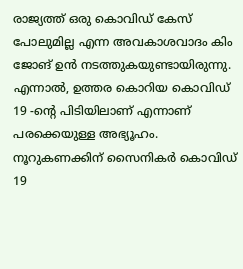രാജ്യത്ത് ഒരു കൊവിഡ് കേസ് പോലുമില്ല എന്ന അവകാശവാദം കിം ജോങ് ഉൻ നടത്തുകയുണ്ടായിരുന്നു. എന്നാൽ, ഉത്തര കൊറിയ കൊവിഡ് 19 -ന്റെ പിടിയിലാണ് എന്നാണ് പരക്കെയുള്ള അഭ്യൂഹം. നൂറുകണക്കിന് സൈനികർ കൊവിഡ് 19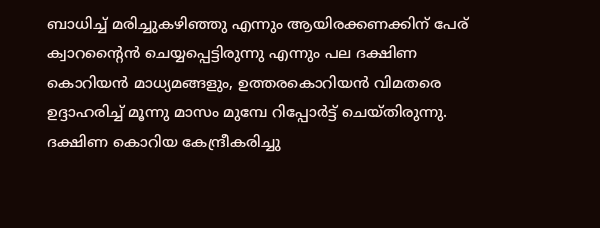ബാധിച്ച് മരിച്ചുകഴിഞ്ഞു എന്നും ആയിരക്കണക്കിന് പേര് ക്വാറന്റൈൻ ചെയ്യപ്പെട്ടിരുന്നു എന്നും പല ദക്ഷിണ കൊറിയൻ മാധ്യമങ്ങളും, ഉത്തരകൊറിയൻ വിമതരെ ഉദ്ദാഹരിച്ച് മൂന്നു മാസം മുമ്പേ റിപ്പോർട്ട് ചെയ്തിരുന്നു. ദക്ഷിണ കൊറിയ കേന്ദ്രീകരിച്ചു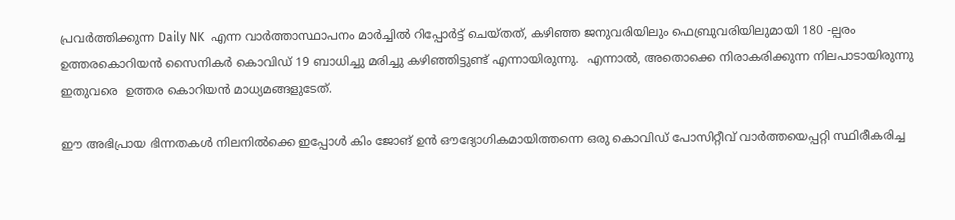പ്രവർത്തിക്കുന്ന Daily NK  എന്ന വാർത്താസ്ഥാപനം മാർച്ചിൽ റിപ്പോർട്ട് ചെയ്തത്, കഴിഞ്ഞ ജനുവരിയിലും ഫെബ്രുവരിയിലുമായി 180 -ല്പരം ഉത്തരകൊറിയൻ സൈനികർ കൊവിഡ് 19 ബാധിച്ചു മരിച്ചു കഴിഞ്ഞിട്ടുണ്ട് എന്നായിരുന്നു.  എന്നാൽ, അതൊക്കെ നിരാകരിക്കുന്ന നിലപാടായിരുന്നു ഇതുവരെ  ഉത്തര കൊറിയൻ മാധ്യമങ്ങളുടേത്.

ഈ അഭിപ്രായ ഭിന്നതകൾ നിലനിൽക്കെ ഇപ്പോൾ കിം ജോങ് ഉൻ ഔദ്യോഗികമായിത്തന്നെ ഒരു കൊവിഡ് പോസിറ്റീവ് വാർത്തയെപ്പറ്റി സ്ഥിരീകരിച്ച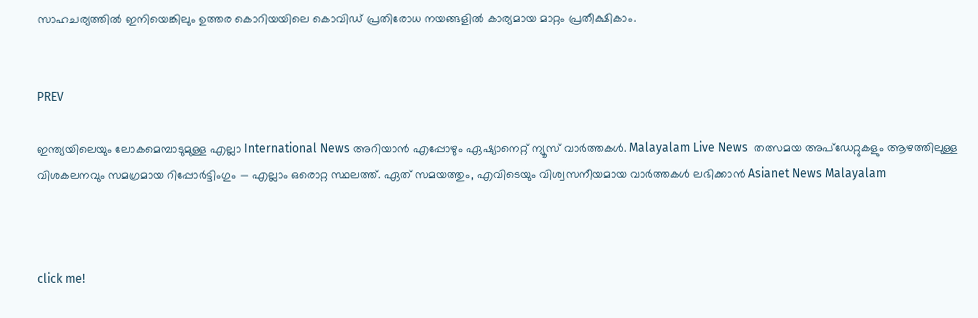സാഹചര്യത്തിൽ ഇനിയെങ്കിലും ഉത്തര കൊറിയയിലെ കൊവിഡ് പ്രതിരോധ നയങ്ങളിൽ കാര്യമായ മാറ്റം പ്രതീക്ഷികാം.


PREV

ഇന്ത്യയിലെയും ലോകമെമ്പാടുമുള്ള എല്ലാ International News അറിയാൻ എപ്പോഴും ഏഷ്യാനെറ്റ് ന്യൂസ് വാർത്തകൾ. Malayalam Live News  തത്സമയ അപ്‌ഡേറ്റുകളും ആഴത്തിലുള്ള വിശകലനവും സമഗ്രമായ റിപ്പോർട്ടിംഗും — എല്ലാം ഒരൊറ്റ സ്ഥലത്ത്. ഏത് സമയത്തും, എവിടെയും വിശ്വസനീയമായ വാർത്തകൾ ലഭിക്കാൻ Asianet News Malayalam



click me!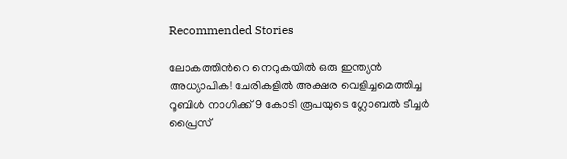Recommended Stories

ലോകത്തിന്‍റെ നെറുകയിൽ ഒരു ഇന്ത്യൻ അധ്യാപിക! ചേരികളിൽ അക്ഷര വെളിച്ചമെത്തിച്ച റൂബിൾ നാഗിക്ക് 9 കോടി രൂപയുടെ ഗ്ലോബൽ ടീച്ചർ പ്രൈസ്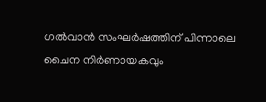ഗൽവാൻ സംഘർഷത്തിന് പിന്നാലെ ചൈന നിര്‍ണായകവും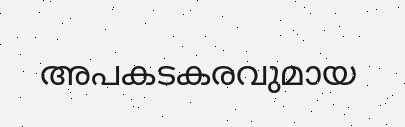അപകടകരവുമായ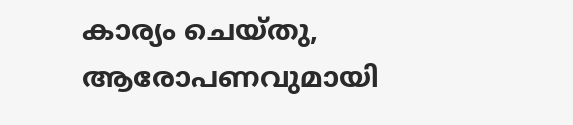കാര്യം ചെയ്തു, ആരോപണവുമായി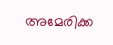അമേരിക്ക